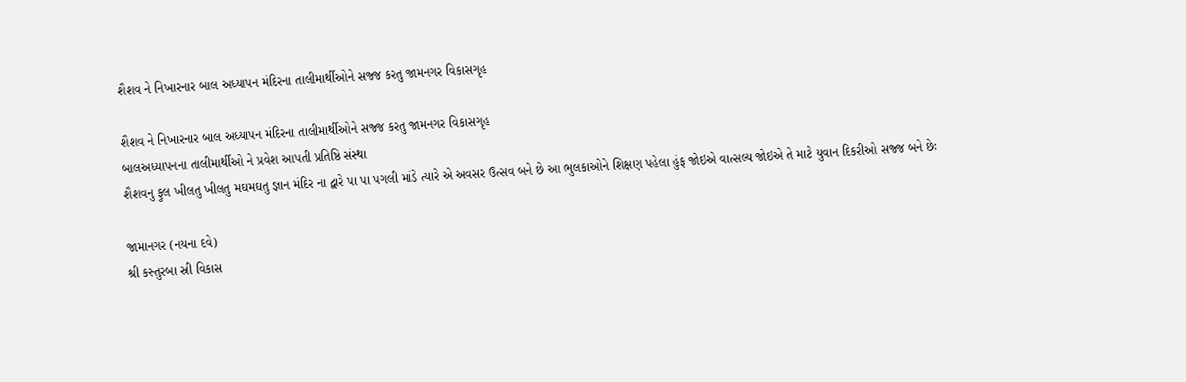શૈશવ ને નિખારનાર બાલ અધ્યાપન મંદિરના તાલીમાર્થીઓને સજ્જ કરતુ જામનગર વિકાસગૃહ

શૈશવ ને નિખારનાર બાલ અધ્યાપન મંદિરના તાલીમાર્થીઓને સજ્જ કરતુ જામનગર વિકાસગૃહ
બાલઅધ્યાપનના તાલીમાર્થીઓ ને પ્રવેશ આપતી પ્રતિષ્ઠિ સંસ્થા
શૈશવનુ ફુલ ખીલતુ ખીલતુ મઘમઘતુ જ્ઞાન મંદિર ના દ્વારે પા પા પગલી માંડે ત્યારે એ અવસર ઉત્સવ બને છે આ ભુલકાઓને શિક્ષણ પહેલા હુંફ જોઇએ વાત્સલ્ય જોઇએ તે માટે યુવાન દિકરીઓ સજ્જ બને છેઃ

જામાનગર (નયના દવે)
શ્રી કસ્તુરબા સ્રી વિકાસ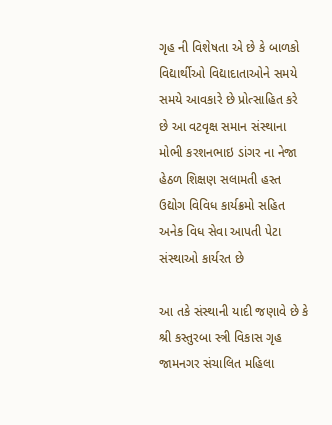ગૃહ ની વિશેષતા એ છે કે બાળકો વિદ્યાર્થીઓ વિદ્યાદાતાઓને સમયે સમયે આવકારે છે પ્રોત્સાહિત કરે છે આ વટવૃક્ષ સમાન સંસ્થાના મોભી કરશનભાઇ ડાંગર ના નેજા હેઠળ શિક્ષણ સલામતી હસ્ત ઉદ્યોગ વિવિધ કાર્યક્રમો સહિત અનેક વિધ સેવા આપતી પેટા સંસ્થાઓ કાર્યરત છે

આ તકે સંસ્થાની યાદી જણાવે છે કે શ્રી કસ્તુરબા સ્ત્રી વિકાસ ગૃહ જામનગર સંચાલિત મહિલા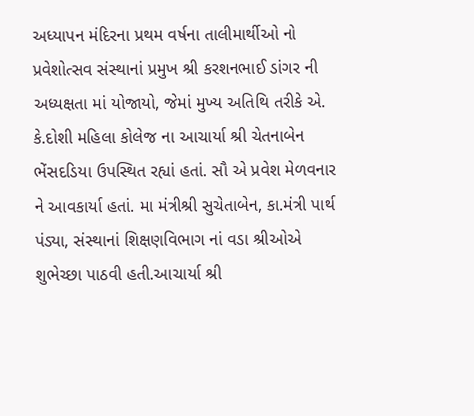અધ્યાપન મંદિરના પ્રથમ વર્ષના તાલીમાર્થીઓ નો પ્રવેશોત્સવ સંસ્થાનાં પ્રમુખ શ્રી કરશનભાઈ ડાંગર ની અધ્યક્ષતા માં યોજાયો, જેમાં મુખ્ય અતિથિ તરીકે એ. કે.દોશી મહિલા કોલેજ ના આચાર્યા શ્રી ચેતનાબેન ભેંસદડિયા ઉપસ્થિત રહ્યાં હતાં. સૌ એ પ્રવેશ મેળવનાર ને આવકાર્યા હતાં. મા મંત્રીશ્રી સુચેતાબેન, કા.મંત્રી પાર્થ પંડ્યા, સંસ્થાનાં શિક્ષણવિભાગ નાં વડા શ્રીઓએ શુભેચ્છા પાઠવી હતી.આચાર્યા શ્રી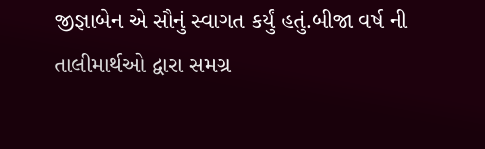જીજ્ઞાબેન એ સૌનું સ્વાગત કર્યું હતું.બીજા વર્ષ ની તાલીમાર્થઓ દ્વારા સમગ્ર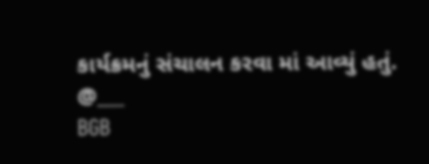કાર્યક્રમનું સંચાલન કરવા માં આવ્યું હતું.
@___
BGB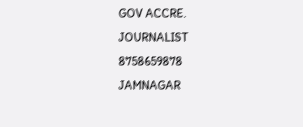GOV ACCRE. JOURNALIST
8758659878
JAMNAGAR